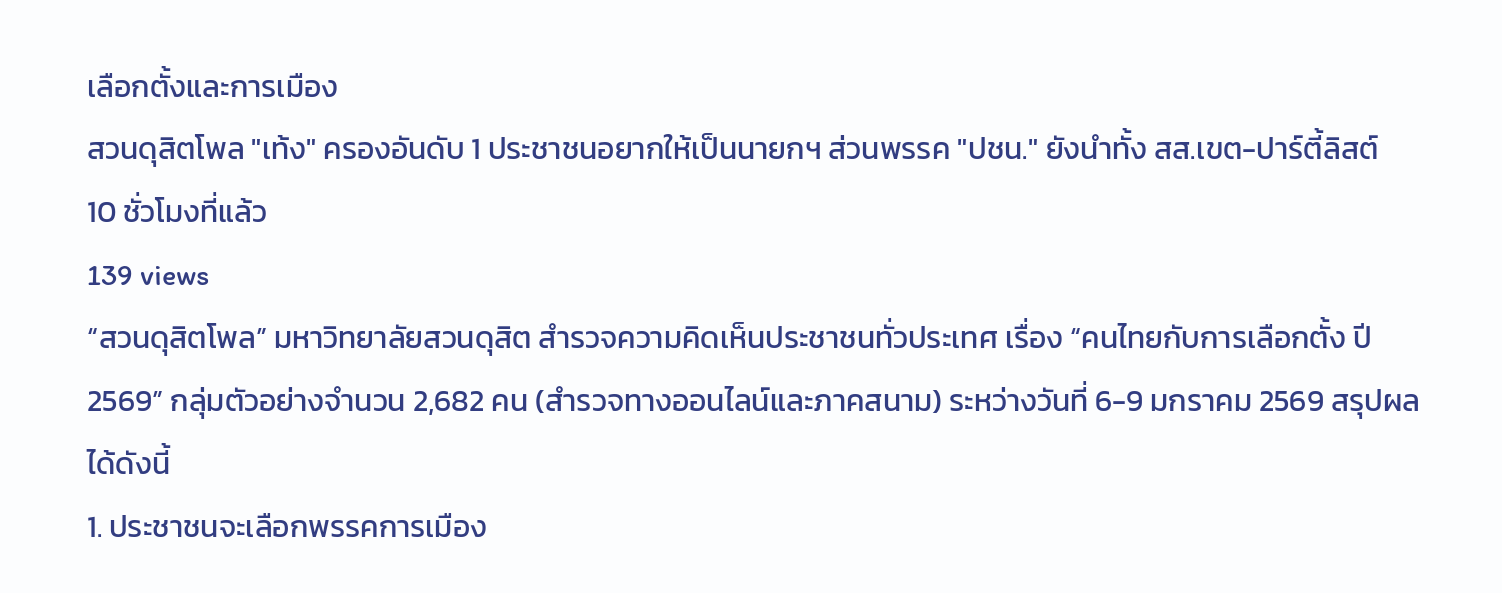เลือกตั้งและการเมือง
สวนดุสิตโพล "เท้ง" ครองอันดับ 1 ประชาชนอยากให้เป็นนายกฯ ส่วนพรรค "ปชน." ยังนำทั้ง สส.เขต-ปาร์ตี้ลิสต์
10 ชั่วโมงที่แล้ว
139 views
“สวนดุสิตโพล” มหาวิทยาลัยสวนดุสิต สำรวจความคิดเห็นประชาชนทั่วประเทศ เรื่อง “คนไทยกับการเลือกตั้ง ปี 2569” กลุ่มตัวอย่างจำนวน 2,682 คน (สำรวจทางออนไลน์และภาคสนาม) ระหว่างวันที่ 6-9 มกราคม 2569 สรุปผลได้ดังนี้
1. ประชาชนจะเลือกพรรคการเมือง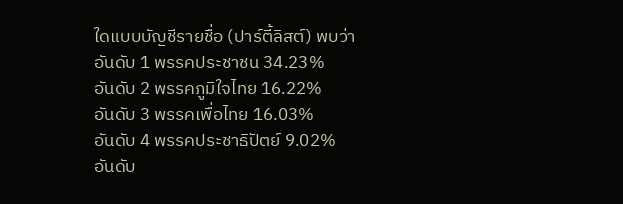ใดแบบบัญชีรายชื่อ (ปาร์ตี้ลิสต์) พบว่า
อันดับ 1 พรรคประชาชน 34.23%
อันดับ 2 พรรคภูมิใจไทย 16.22%
อันดับ 3 พรรคเพื่อไทย 16.03%
อันดับ 4 พรรคประชาธิปัตย์ 9.02%
อันดับ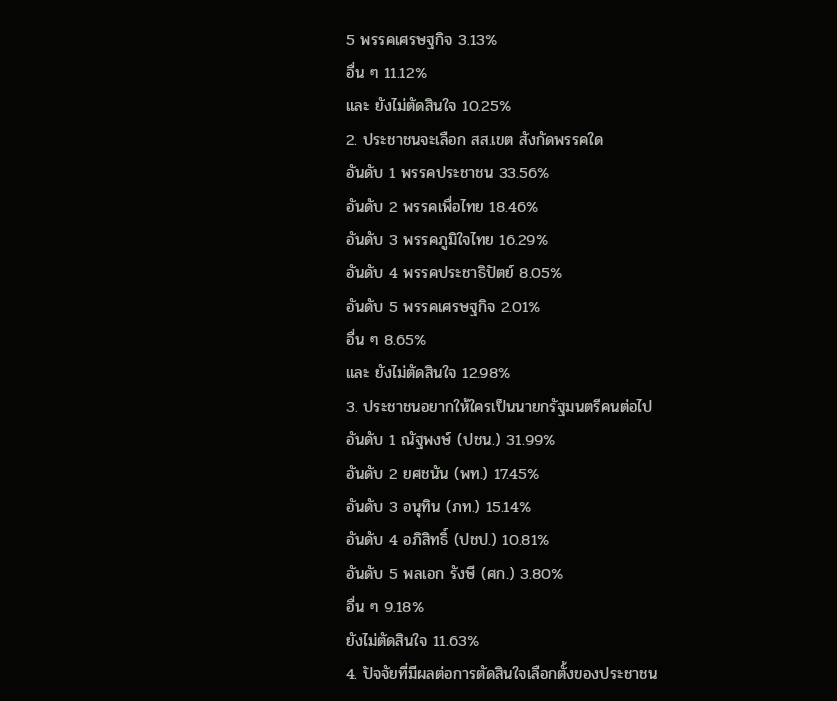5 พรรคเศรษฐกิจ 3.13%
อื่น ๆ 11.12%
และ ยังไม่ตัดสินใจ 10.25%
2. ประชาชนจะเลือก สส.เขต สังกัดพรรคใด
อันดับ 1 พรรคประชาชน 33.56%
อันดับ 2 พรรคเพื่อไทย 18.46%
อันดับ 3 พรรคภูมิใจไทย 16.29%
อันดับ 4 พรรคประชาธิปัตย์ 8.05%
อันดับ 5 พรรคเศรษฐกิจ 2.01%
อื่น ๆ 8.65%
และ ยังไม่ตัดสินใจ 12.98%
3. ประชาชนอยากให้ใครเป็นนายกรัฐมนตรีคนต่อไป
อันดับ 1 ณัฐพงษ์ (ปชน.) 31.99%
อันดับ 2 ยศชนัน (พท.) 17.45%
อันดับ 3 อนุทิน (ภท.) 15.14%
อันดับ 4 อภิสิทธิ์ (ปชป.) 10.81%
อันดับ 5 พลเอก รังษี (ศก.) 3.80%
อื่น ๆ 9.18%
ยังไม่ตัดสินใจ 11.63%
4. ปัจจัยที่มีผลต่อการตัดสินใจเลือกตั้งของประชาชน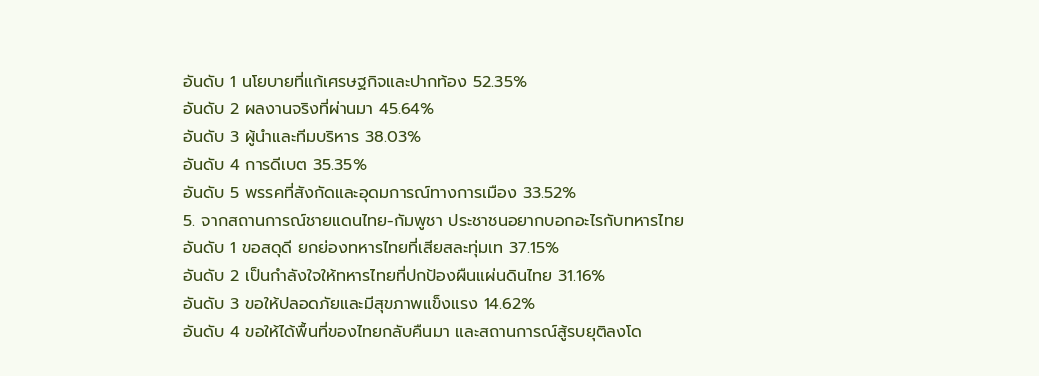อันดับ 1 นโยบายที่แก้เศรษฐกิจและปากท้อง 52.35%
อันดับ 2 ผลงานจริงที่ผ่านมา 45.64%
อันดับ 3 ผู้นำและทีมบริหาร 38.03%
อันดับ 4 การดีเบต 35.35%
อันดับ 5 พรรคที่สังกัดและอุดมการณ์ทางการเมือง 33.52%
5. จากสถานการณ์ชายแดนไทย-กัมพูชา ประชาชนอยากบอกอะไรกับทหารไทย
อันดับ 1 ขอสดุดี ยกย่องทหารไทยที่เสียสละทุ่มเท 37.15%
อันดับ 2 เป็นกำลังใจให้ทหารไทยที่ปกป้องผืนแผ่นดินไทย 31.16%
อันดับ 3 ขอให้ปลอดภัยและมีสุขภาพแข็งแรง 14.62%
อันดับ 4 ขอให้ได้พื้นที่ของไทยกลับคืนมา และสถานการณ์สู้รบยุติลงโด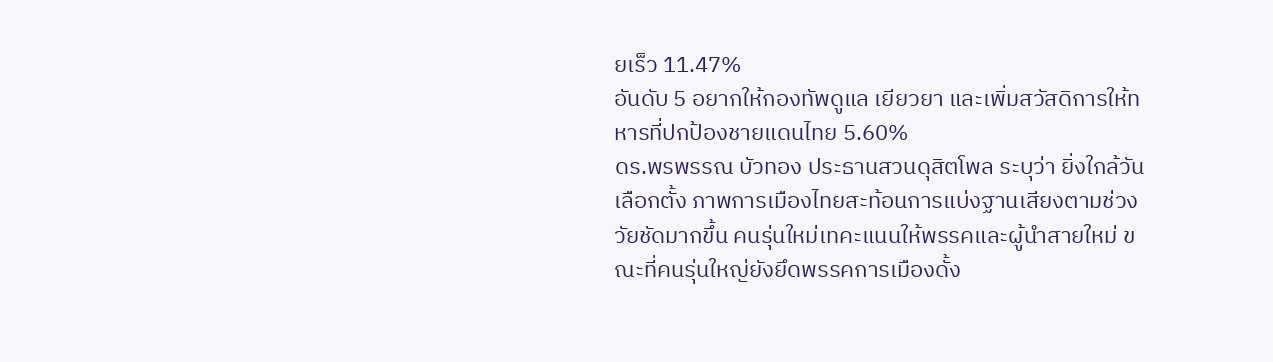ยเร็ว 11.47%
อันดับ 5 อยากให้กองทัพดูแล เยียวยา และเพิ่มสวัสดิการให้ทหารที่ปกป้องชายแดนไทย 5.60%
ดร.พรพรรณ บัวทอง ประธานสวนดุสิตโพล ระบุว่า ยิ่งใกล้วันเลือกตั้ง ภาพการเมืองไทยสะท้อนการแบ่งฐานเสียงตามช่วงวัยชัดมากขึ้น คนรุ่นใหม่เทคะแนนให้พรรคและผู้นำสายใหม่ ขณะที่คนรุ่นใหญ่ยังยึดพรรคการเมืองดั้ง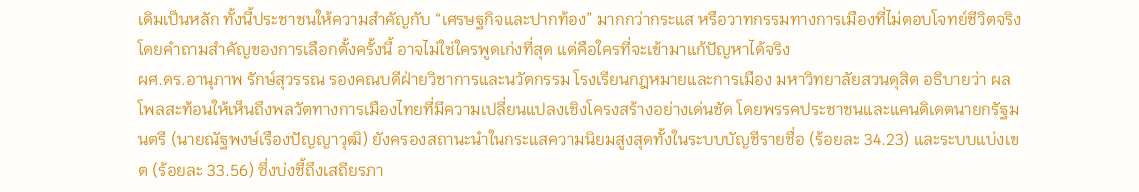เดิมเป็นหลัก ทั้งนี้ประชาชนให้ความสำคัญกับ “เศรษฐกิจและปากท้อง” มากกว่ากระแส หรือวาทกรรมทางการเมืองที่ไม่ตอบโจทย์ชีวิตจริง โดยคำถามสำคัญของการเลือกตั้งครั้งนี้ อาจไม่ใช่ใครพูดเก่งที่สุด แต่คือใครที่จะเข้ามาแก้ปัญหาได้จริง
ผศ.ดร.อานุภาพ รักษ์สุวรรณ รองคณบดีฝ่ายวิชาการและนวัตกรรม โรงเรียนกฎหมายและการเมือง มหาวิทยาลัยสวนดุสิต อธิบายว่า ผลโพลสะท้อนให้เห็นถึงพลวัตทางการเมืองไทยที่มีความเปลี่ยนแปลงเชิงโครงสร้างอย่างเด่นชัด โดยพรรคประชาชนและแคนดิเดตนายกรัฐมนตรี (นายณัฐพงษ์เรืองปัญญาวุฒิ) ยังครองสถานะนำในกระแสความนิยมสูงสุดทั้งในระบบบัญชีรายชื่อ (ร้อยละ 34.23) และระบบแบ่งเขต (ร้อยละ 33.56) ซึ่งบ่งชี้ถึงเสถียรภา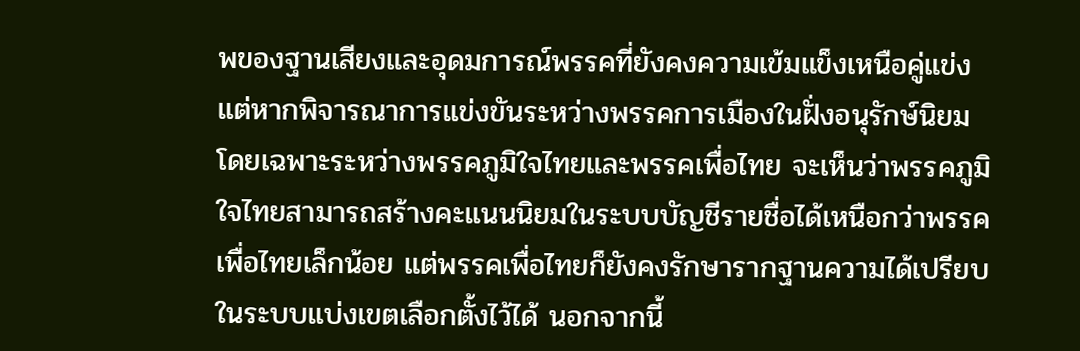พของฐานเสียงและอุดมการณ์พรรคที่ยังคงความเข้มแข็งเหนือคู่แข่ง แต่หากพิจารณาการแข่งขันระหว่างพรรคการเมืองในฝั่งอนุรักษ์นิยม โดยเฉพาะระหว่างพรรคภูมิใจไทยและพรรคเพื่อไทย จะเห็นว่าพรรคภูมิใจไทยสามารถสร้างคะแนนนิยมในระบบบัญชีรายชื่อได้เหนือกว่าพรรคเพื่อไทยเล็กน้อย แต่พรรคเพื่อไทยก็ยังคงรักษารากฐานความได้เปรียบในระบบแบ่งเขตเลือกตั้งไว้ได้ นอกจากนี้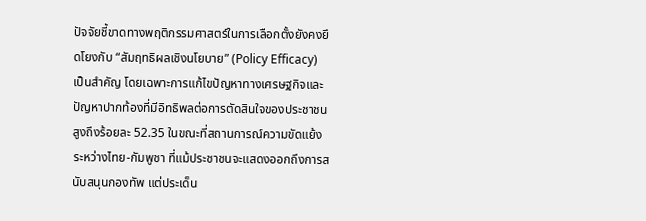ปัจจัยชี้ขาดทางพฤติกรรมศาสตร์ในการเลือกตั้งยังคงยึดโยงกับ “สัมฤทธิผลเชิงนโยบาย” (Policy Efficacy) เป็นสำคัญ โดยเฉพาะการแก้ไขปัญหาทางเศรษฐกิจและปัญหาปากท้องที่มีอิทธิพลต่อการตัดสินใจของประชาชนสูงถึงร้อยละ 52.35 ในขณะที่สถานการณ์ความขัดแย้งระหว่างไทย-กัมพูชา ที่แม้ประชาชนจะแสดงออกถึงการสนับสนุนกองทัพ แต่ประเด็น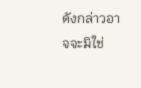ดังกล่าวอาจจะมิใช่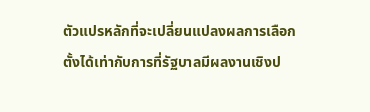ตัวแปรหลักที่จะเปลี่ยนแปลงผลการเลือกตั้งได้เท่ากับการที่รัฐบาลมีผลงานเชิงป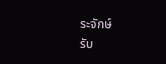ระจักษ์
รับ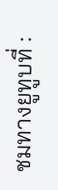ชมทางยูทูบที่ :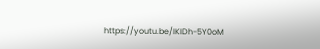https://youtu.be/IKIDh-5Y0oM